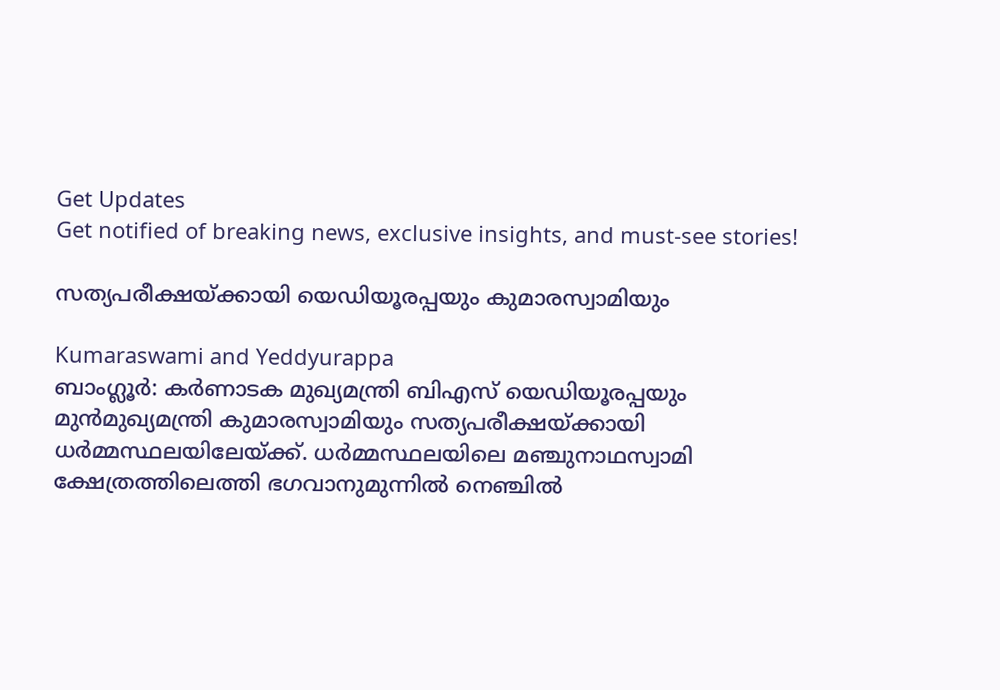Get Updates
Get notified of breaking news, exclusive insights, and must-see stories!

സത്യപരീക്ഷയ്ക്കായി യെഡിയൂരപ്പയും കുമാരസ്വാമിയും

Kumaraswami and Yeddyurappa
ബാംഗ്ലൂര്‍: കര്‍ണാടക മുഖ്യമന്ത്രി ബിഎസ് യെഡിയൂരപ്പയും മുന്‍മുഖ്യമന്ത്രി കുമാരസ്വാമിയും സത്യപരീക്ഷയ്ക്കായി ധര്‍മ്മസ്ഥലയിലേയ്ക്ക്. ധര്‍മ്മസ്ഥലയിലെ മഞ്ചുനാഥസ്വാമി ക്ഷേത്രത്തിലെത്തി ഭഗവാനുമുന്നില്‍ നെഞ്ചില്‍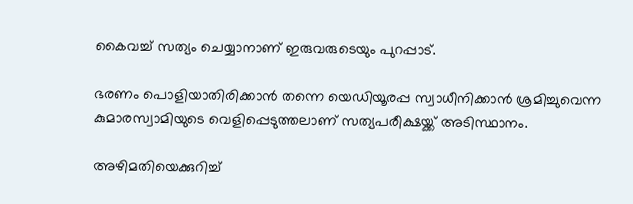കൈവച്ച് സത്യം ചെയ്യാനാണ് ഇരുവരുടെയും പുറപ്പാട്.

ഭരണം പൊളിയാതിരിക്കാന്‍ തന്നെ യെഡിയൂരപ്പ സ്വാധീനിക്കാന്‍ ശ്രമിച്ചുവെന്ന കുമാരസ്വാമിയുടെ വെളിപ്പെടുത്തലാണ് സത്യപരീക്ഷയ്ക്ക് അടിസ്ഥാനം.

അഴിമതിയെക്കുറിച്ച്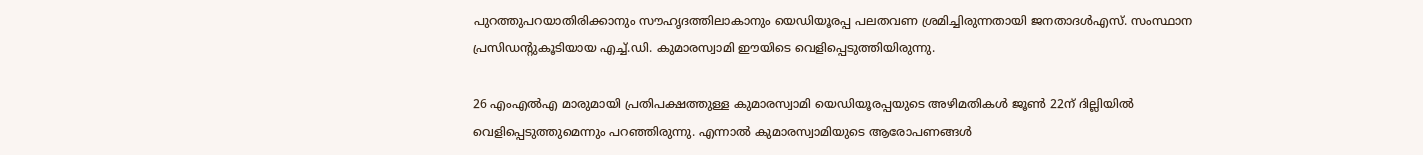പുറത്തുപറയാതിരിക്കാനും സൗഹൃദത്തിലാകാനും യെഡിയൂരപ്പ പലതവണ ശ്രമിച്ചിരുന്നതായി ജനതാദള്‍എസ്. സംസ്ഥാന പ്രസിഡന്റുകൂടിയായ എച്ച്.ഡി. കുമാരസ്വാമി ഈയിടെ വെളിപ്പെടുത്തിയിരുന്നു.

26 എംഎല്‍എ മാരുമായി പ്രതിപക്ഷത്തുള്ള കുമാരസ്വാമി യെഡിയൂരപ്പയുടെ അഴിമതികള്‍ ജൂണ്‍ 22ന് ദില്ലിയില്‍ വെളിപ്പെടുത്തുമെന്നും പറഞ്ഞിരുന്നു. എന്നാല്‍ കുമാരസ്വാമിയുടെ ആരോപണങ്ങള്‍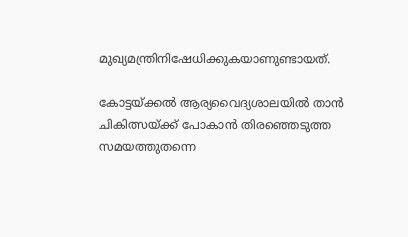മുഖ്യമന്ത്രിനിഷേധിക്കുകയാണുണ്ടായത്.

കോട്ടയ്ക്കല്‍ ആര്യവൈദ്യശാലയില്‍ താന്‍ ചികിത്സയ്ക്ക് പോകാന്‍ തിരഞ്ഞെടുത്ത സമയത്തുതന്നെ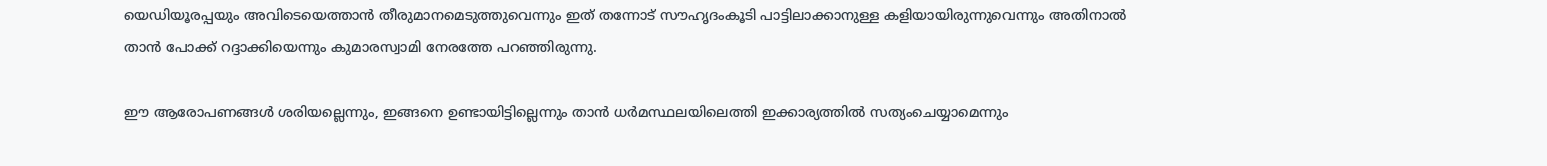യെഡിയൂരപ്പയും അവിടെയെത്താന്‍ തീരുമാനമെടുത്തുവെന്നും ഇത് തന്നോട് സൗഹൃദംകൂടി പാട്ടിലാക്കാനുള്ള കളിയായിരുന്നുവെന്നും അതിനാല്‍ താന്‍ പോക്ക് റദ്ദാക്കിയെന്നും കുമാരസ്വാമി നേരത്തേ പറഞ്ഞിരുന്നു.

ഈ ആരോപണങ്ങള്‍ ശരിയല്ലെന്നും, ഇങ്ങനെ ഉണ്ടായിട്ടില്ലെന്നും താന്‍ ധര്‍മസ്ഥലയിലെത്തി ഇക്കാര്യത്തില്‍ സത്യംചെയ്യാമെന്നും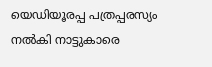യെഡിയൂരപ്പ പത്രപ്പരസ്യം നല്‍കി നാട്ടുകാരെ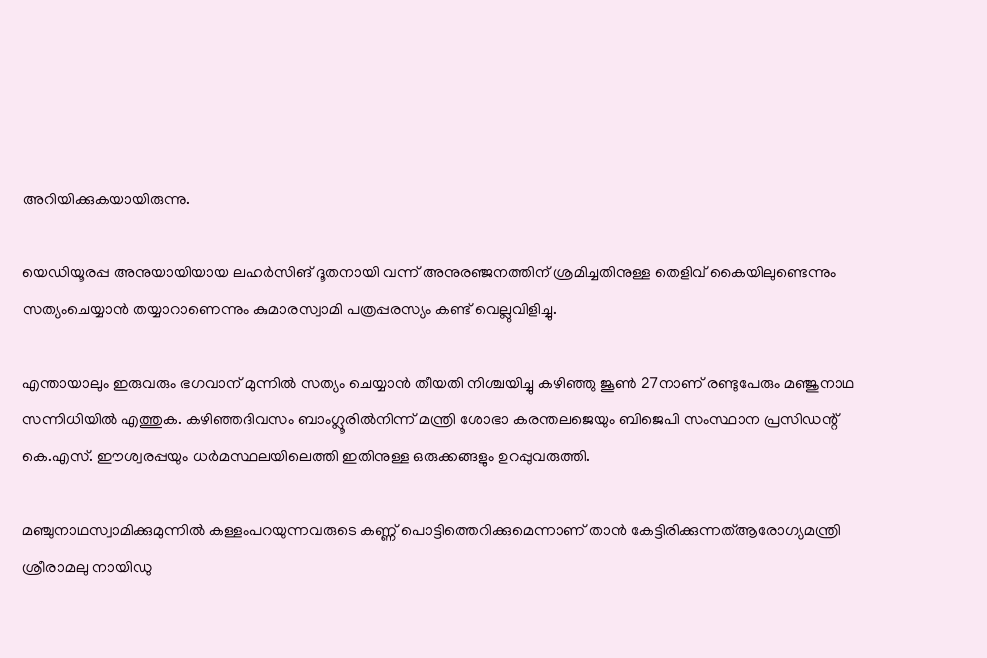അറിയിക്കുകയായിരുന്നു.

യെഡിയൂരപ്പ അനുയായിയായ ലഹര്‍സിങ് ദൂതനായി വന്ന് അനുരഞ്ജനത്തിന് ശ്രമിച്ചതിനുള്ള തെളിവ് കൈയിലുണ്ടെന്നും സത്യംചെയ്യാന്‍ തയ്യാറാണെന്നും കുമാരസ്വാമി പത്രപ്പരസ്യം കണ്ട് വെല്ലുവിളിച്ചു.

എന്തായാലും ഇരുവരും ഭഗവാന് മുന്നില്‍ സത്യം ചെയ്യാന്‍ തീയതി നിശ്ചയിച്ചു കഴിഞ്ഞു ജൂണ്‍ 27നാണ് രണ്ടുപേരും മഞ്ജുനാഥ സന്നിധിയില്‍ എത്തുക. കഴിഞ്ഞദിവസം ബാംഗ്ലൂരില്‍നിന്ന് മന്ത്രി ശോഭാ കരന്തലജെയും ബിജെപി സംസ്ഥാന പ്രസിഡന്റ് കെ.എസ്. ഈശ്വരപ്പയും ധര്‍മസ്ഥലയിലെത്തി ഇതിനുള്ള ഒരുക്കങ്ങളും ഉറപ്പുവരുത്തി.

മഞ്ചുനാഥസ്വാമിക്കുമുന്നില്‍ കള്ളംപറയുന്നവരുടെ കണ്ണ് പൊട്ടിത്തെറിക്കുമെന്നാണ് താന്‍ കേട്ടിരിക്കുന്നത്ആരോഗ്യമന്ത്രി ശ്രീരാമലു നായിഡു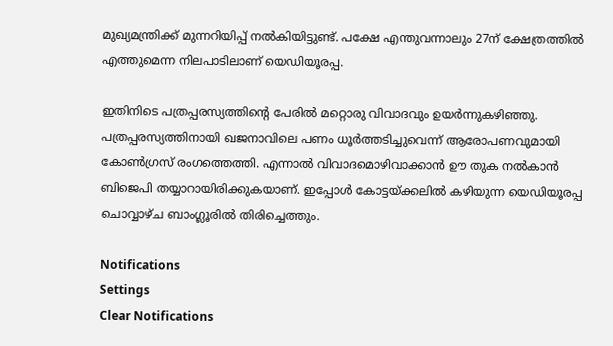മുഖ്യമന്ത്രിക്ക് മുന്നറിയിപ്പ് നല്‍കിയിട്ടുണ്ട്. പക്ഷേ എന്തുവന്നാലും 27ന് ക്ഷേത്രത്തില്‍ എത്തുമെന്ന നിലപാടിലാണ് യെഡിയൂരപ്പ.

ഇതിനിടെ പത്രപ്പരസ്യത്തിന്റെ പേരില്‍ മറ്റൊരു വിവാദവും ഉയര്‍ന്നുകഴിഞ്ഞു. പത്രപ്പരസ്യത്തിനായി ഖജനാവിലെ പണം ധൂര്‍ത്തടിച്ചുവെന്ന് ആരോപണവുമായി കോണ്‍ഗ്രസ് രംഗത്തെത്തി. എന്നാല്‍ വിവാദമൊഴിവാക്കാന്‍ ഊ തുക നല്‍കാന്‍ ബിജെപി തയ്യാറായിരിക്കുകയാണ്. ഇപ്പോള്‍ കോട്ടയ്ക്കലില്‍ കഴിയുന്ന യെഡിയൂരപ്പ ചൊവ്വാഴ്ച ബാംഗ്ലൂരില്‍ തിരിച്ചെത്തും.

Notifications
Settings
Clear Notifications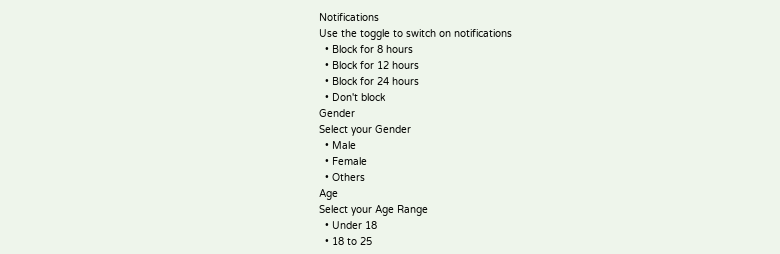Notifications
Use the toggle to switch on notifications
  • Block for 8 hours
  • Block for 12 hours
  • Block for 24 hours
  • Don't block
Gender
Select your Gender
  • Male
  • Female
  • Others
Age
Select your Age Range
  • Under 18
  • 18 to 25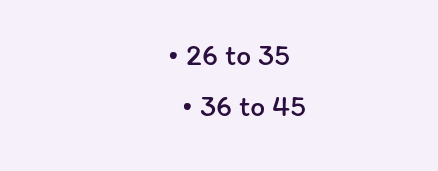• 26 to 35
  • 36 to 45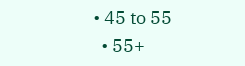• 45 to 55
  • 55+